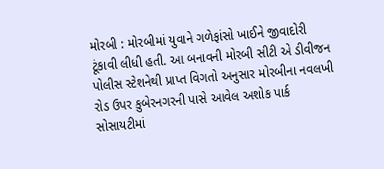મોરબી : મોરબીમાં યુવાને ગળેફાંસો ખાઈને જીવાદોરી ટૂંકાવી લીધી હતી. આ બનાવની મોરબી સીટી એ ડીવીજન પોલીસ સ્ટેશનેથી પ્રાપ્ત વિગતો અનુસાર મોરબીના નવલખી રોડ ઉપર કુબેરનગરની પાસે આવેલ અશોક પાર્ક સોસાયટીમાં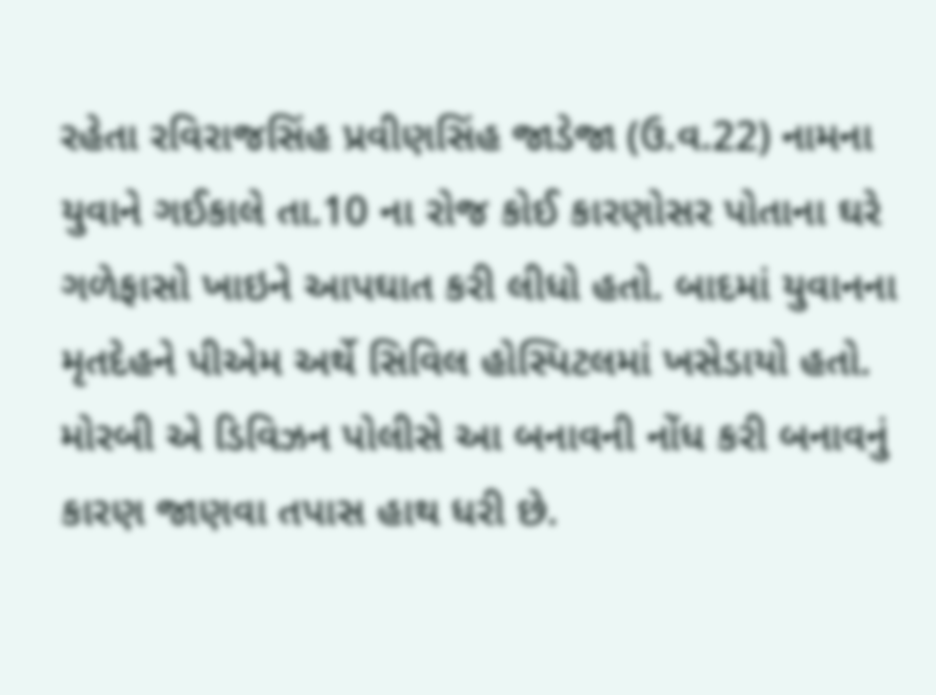રહેતા રવિરાજસિંહ પ્રવીણસિંહ જાડેજા (ઉ.વ.22) નામના યુવાને ગઈકાલે તા.10 ના રોજ કોઈ કારણોસર પોતાના ઘરે ગળેફાસો ખાઇને આપઘાત કરી લીધો હતો. બાદમાં યુવાનના મૃતદેહને પીએમ અર્થે સિવિલ હોસ્પિટલમાં ખસેડાયો હતો. મોરબી એ ડિવિઝન પોલીસે આ બનાવની નોંધ કરી બનાવનું કારણ જાણવા તપાસ હાથ ધરી છે.